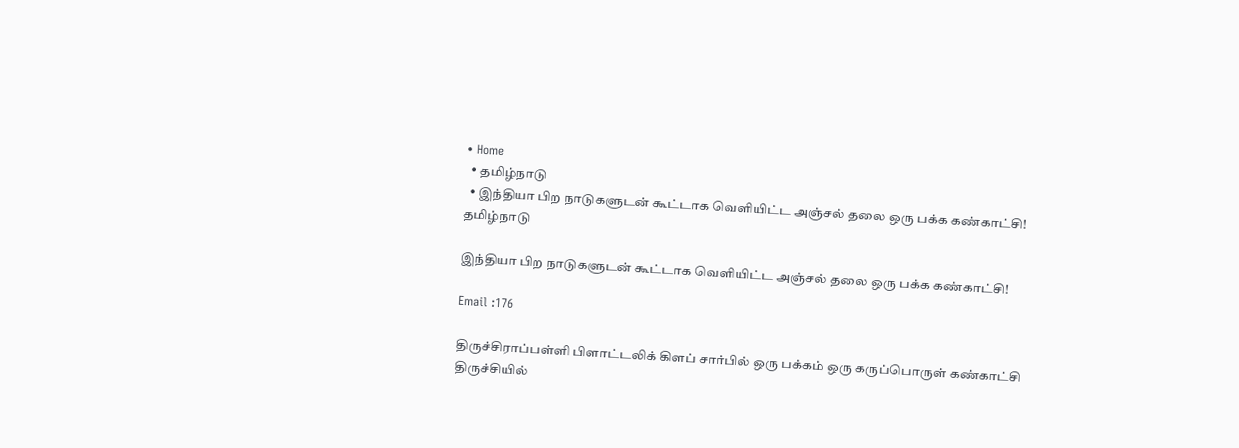• Home
  • தமிழ்நாடு
  • இந்தியா பிற நாடுகளுடன் கூட்டாக வெளியிட்ட அஞ்சல் தலை ஒரு பக்க கண்காட்சி!
தமிழ்நாடு

இந்தியா பிற நாடுகளுடன் கூட்டாக வெளியிட்ட அஞ்சல் தலை ஒரு பக்க கண்காட்சி!

Email :176

திருச்சிராப்பள்ளி பிளாட்டலிக் கிளப் சார்பில் ஒரு பக்கம் ஒரு கருப்பொருள் கண்காட்சி திருச்சியில்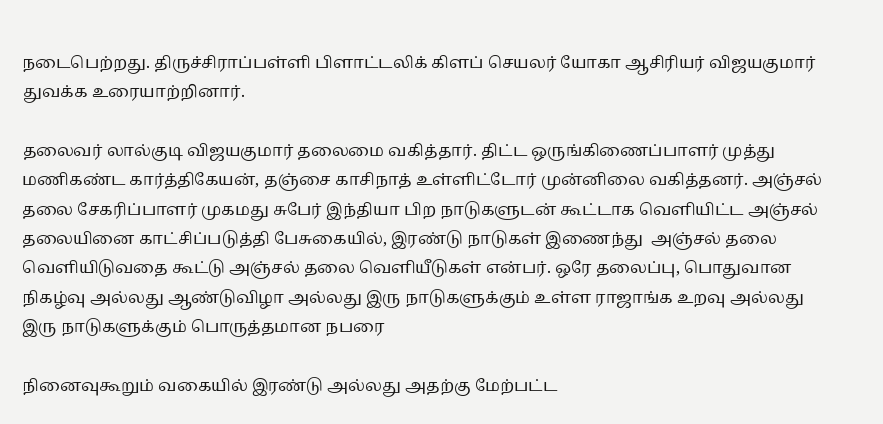நடைபெற்றது. திருச்சிராப்பள்ளி பிளாட்டலிக் கிளப் செயலர் யோகா ஆசிரியர் விஜயகுமார் துவக்க உரையாற்றினார்.

தலைவர் லால்குடி விஜயகுமார் தலைமை வகித்தார். திட்ட ஒருங்கிணைப்பாளர் முத்து மணிகண்ட கார்த்திகேயன், தஞ்சை காசிநாத் உள்ளிட்டோர் முன்னிலை வகித்தனர். அஞ்சல் தலை சேகரிப்பாளர் முகமது சுபேர் இந்தியா பிற நாடுகளுடன் கூட்டாக வெளியிட்ட அஞ்சல் தலையினை காட்சிப்படுத்தி பேசுகையில், இரண்டு நாடுகள் இணைந்து  அஞ்சல் தலை வெளியிடுவதை கூட்டு அஞ்சல் தலை வெளியீடுகள் என்பர். ஒரே தலைப்பு, பொதுவான நிகழ்வு அல்லது ஆண்டுவிழா அல்லது இரு நாடுகளுக்கும் உள்ள ராஜாங்க உறவு அல்லது இரு நாடுகளுக்கும் பொருத்தமான நபரை

நினைவுகூறும் வகையில் இரண்டு அல்லது அதற்கு மேற்பட்ட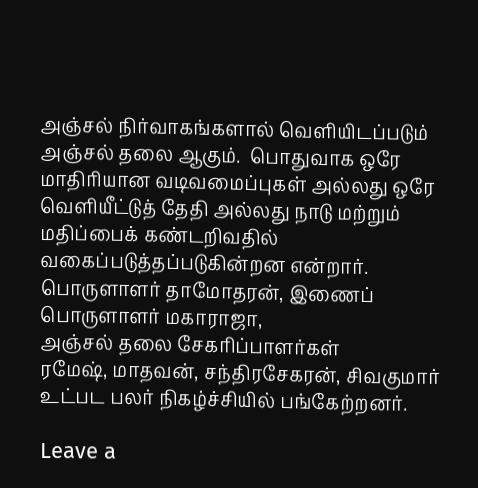அஞ்சல் நிர்வாகங்களால் வெளியிடப்படும் அஞ்சல் தலை ஆகும்.  பொதுவாக ஒரே மாதிரியான வடிவமைப்புகள் அல்லது ஒரே வெளியீட்டுத் தேதி அல்லது நாடு மற்றும் மதிப்பைக் கண்டறிவதில் வகைப்படுத்தப்படுகின்றன என்றார்.
பொருளாளர் தாமோதரன், இணைப் பொருளாளர் மகாராஜா,
அஞ்சல் தலை சேகரிப்பாளர்கள்
ரமேஷ், மாதவன், சந்திரசேகரன், சிவகுமார் உட்பட பலர் நிகழ்ச்சியில் பங்கேற்றனர்.

Leave a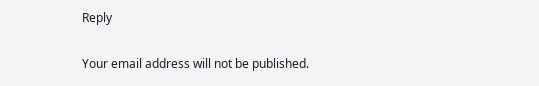Reply

Your email address will not be published.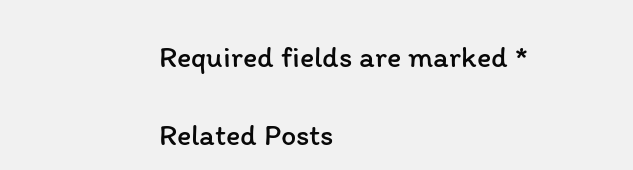Required fields are marked *

Related Posts